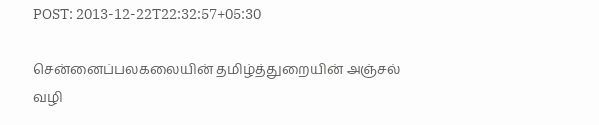POST: 2013-12-22T22:32:57+05:30

சென்னைப்பலகலையின் தமிழ்த்துறையின் அஞ்சல் வழி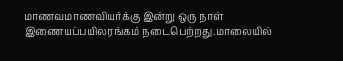மாணவமாணவியர்க்கு இன்று ஒரு நாள் இணையப்பயிலரங்கம் நடைபெற்றது.மாலையில்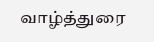வாழ்த்துரை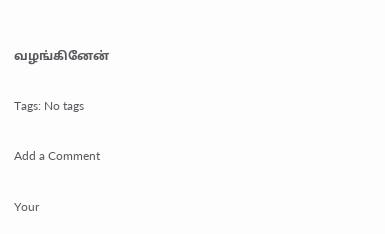வழங்கினேன்

Tags: No tags

Add a Comment

Your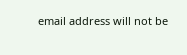email address will not be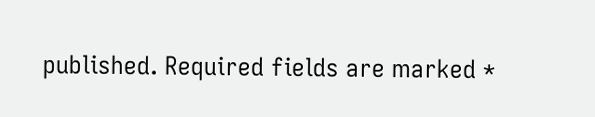published. Required fields are marked *